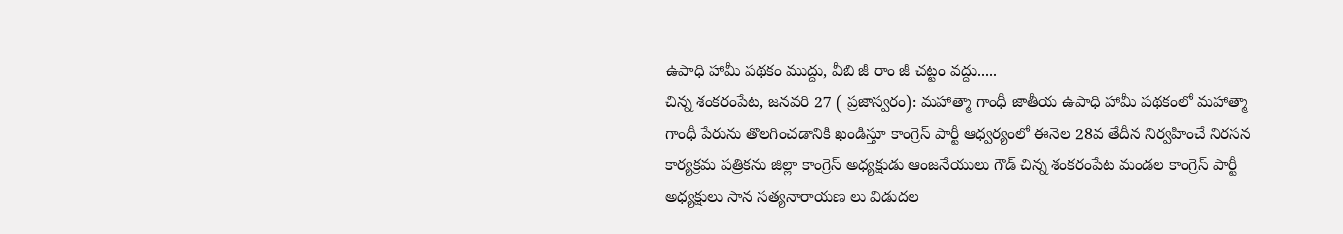ఉపాధి హామీ పథకం ముద్దు, వీబి జీ రాం జీ చట్టం వద్దు.....
చిన్న శంకరంపేట, జనవరి 27 ( ప్రజాస్వరం): మహాత్మా గాంధీ జాతీయ ఉపాధి హామీ పథకంలో మహాత్మా గాంధీ పేరును తొలగించడానికి ఖండిస్తూ కాంగ్రెస్ పార్టీ ఆధ్వర్యంలో ఈనెల 28వ తేదీన నిర్వహించే నిరసన కార్యక్రమ పత్రికను జిల్లా కాంగ్రెస్ అధ్యక్షుడు ఆంజనేయులు గౌడ్ చిన్న శంకరంపేట మండల కాంగ్రెస్ పార్టీ అధ్యక్షులు సాన సత్యనారాయణ లు విడుదల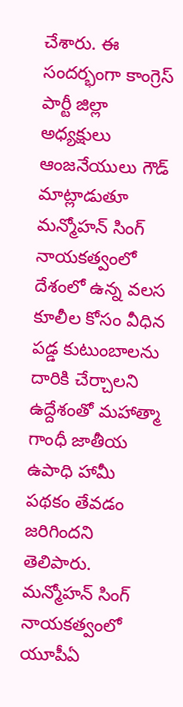చేశారు. ఈ సందర్భంగా కాంగ్రెస్ పార్టీ జిల్లా అధ్యక్షులు ఆంజనేయులు గౌడ్ మాట్లాడుతూ మన్మోహన్ సింగ్ నాయకత్వంలో దేశంలో ఉన్న వలస కూలీల కోసం వీధిన పడ్డ కుటుంబాలను దారికి చేర్చాలని ఉద్దేశంతో మహాత్మా గాంధీ జాతీయ ఉపాధి హామీ పథకం తేవడం జరిగిందని తెలిపారు. మన్మోహన్ సింగ్ నాయకత్వంలో యూపీఏ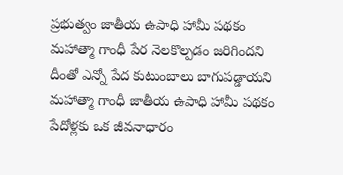ప్రభుత్వం జాతీయ ఉపాధి హామీ పథకం మహాత్మా గాంధీ పేర నెలకొల్పడం జరిగిందని దీంతో ఎన్నో పేద కుటుంబాలు బాగుపడ్డాయని మహాత్మా గాంధీ జాతీయ ఉపాధి హామీ పథకం పేదోళ్లకు ఒక జీవనాధారం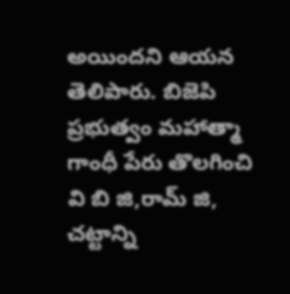అయిందని ఆయన తెలిపారు. బిజెపి ప్రభుత్వం మహాత్మా గాంధీ పేరు తొలగించి వి బి జి,రామ్ జి, చట్టాన్ని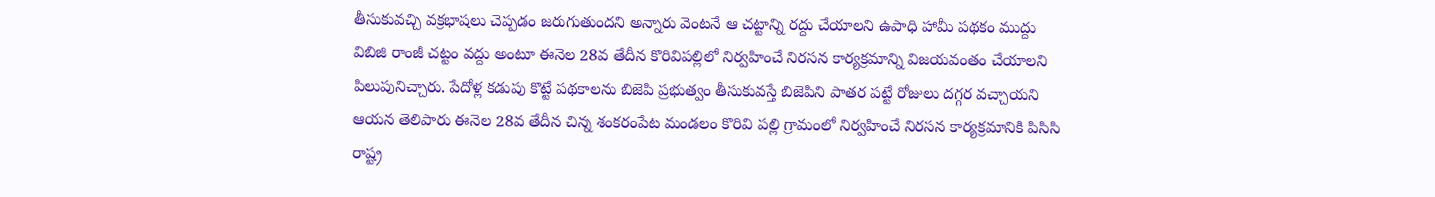తీసుకువచ్చి వక్రభాషలు చెప్పడం జరుగుతుందని అన్నారు వెంటనే ఆ చట్టాన్ని రద్దు చేయాలని ఉపాధి హామీ పథకం ముద్దు విబిజి రాంజీ చట్టం వద్దు అంటూ ఈనెల 28వ తేదీన కొరివిపల్లిలో నిర్వహించే నిరసన కార్యక్రమాన్ని విజయవంతం చేయాలని పిలుపునిచ్చారు. పేదోళ్ల కడుపు కొట్టే పథకాలను బిజెపి ప్రభుత్వం తీసుకువస్తే బిజెపిని పాతర పట్టే రోజులు దగ్గర వచ్చాయని ఆయన తెలిపారు ఈనెల 28వ తేదీన చిన్న శంకరంపేట మండలం కొరివి పల్లి గ్రామంలో నిర్వహించే నిరసన కార్యక్రమానికి పిసిసి రాష్ట్ర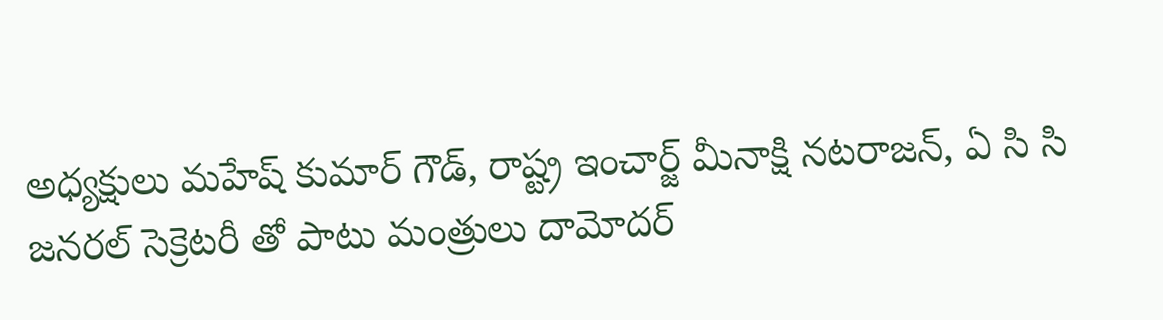అధ్యక్షులు మహేష్ కుమార్ గౌడ్, రాష్ట్ర ఇంచార్జ్ మీనాక్షి నటరాజన్, ఏ సి సి జనరల్ సెక్రెటరీ తో పాటు మంత్రులు దామోదర్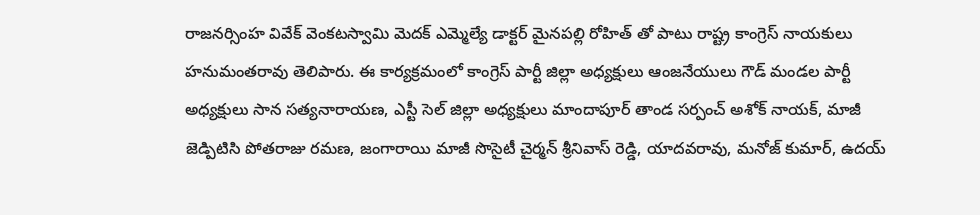రాజనర్సింహ వివేక్ వెంకటస్వామి మెదక్ ఎమ్మెల్యే డాక్టర్ మైనపల్లి రోహిత్ తో పాటు రాష్ట్ర కాంగ్రెస్ నాయకులు హనుమంతరావు తెలిపారు. ఈ కార్యక్రమంలో కాంగ్రెస్ పార్టీ జిల్లా అధ్యక్షులు ఆంజనేయులు గౌడ్ మండల పార్టీ అధ్యక్షులు సాన సత్యనారాయణ, ఎస్టీ సెల్ జిల్లా అధ్యక్షులు మాందాపూర్ తాండ సర్పంచ్ అశోక్ నాయక్, మాజీ జెడ్పిటిసి పోతరాజు రమణ, జంగారాయి మాజీ సొసైటీ చైర్మన్ శ్రీనివాస్ రెడ్డి, యాదవరావు, మనోజ్ కుమార్, ఉదయ్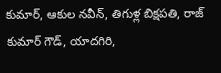కుమార్, ఆకుల నవీన్, తిగుళ్ల బిక్షపతి, రాజ్ కుమార్ గౌడ్, యాదగిరి,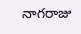నాగరాజు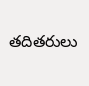తదితరులు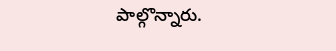పాల్గొన్నారు.